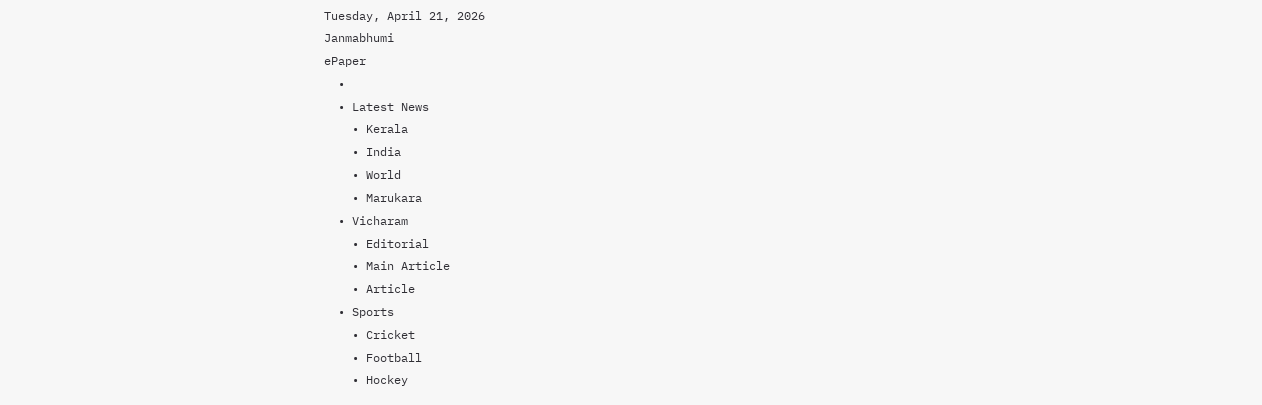Tuesday, April 21, 2026
Janmabhumi
ePaper
  •
  • Latest News
    • Kerala
    • India
    • World
    • Marukara
  • Vicharam
    • Editorial
    • Main Article
    • Article
  • Sports
    • Cricket
    • Football
    • Hockey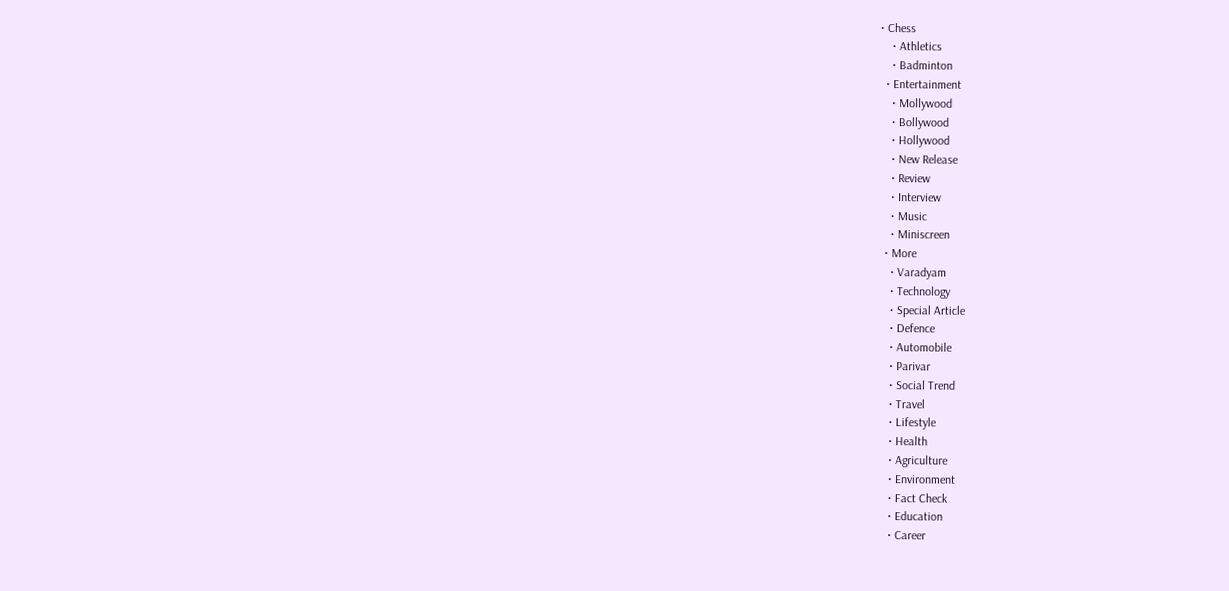• Chess
    • Athletics
    • Badminton
  • Entertainment
    • Mollywood
    • Bollywood
    • Hollywood
    • New Release
    • Review
    • Interview
    • Music
    • Miniscreen
  • More
    • Varadyam
    • Technology
    • Special Article
    • Defence
    • Automobile
    • Parivar
    • Social Trend
    • Travel
    • Lifestyle
    • Health
    • Agriculture
    • Environment
    • Fact Check
    • Education
    • Career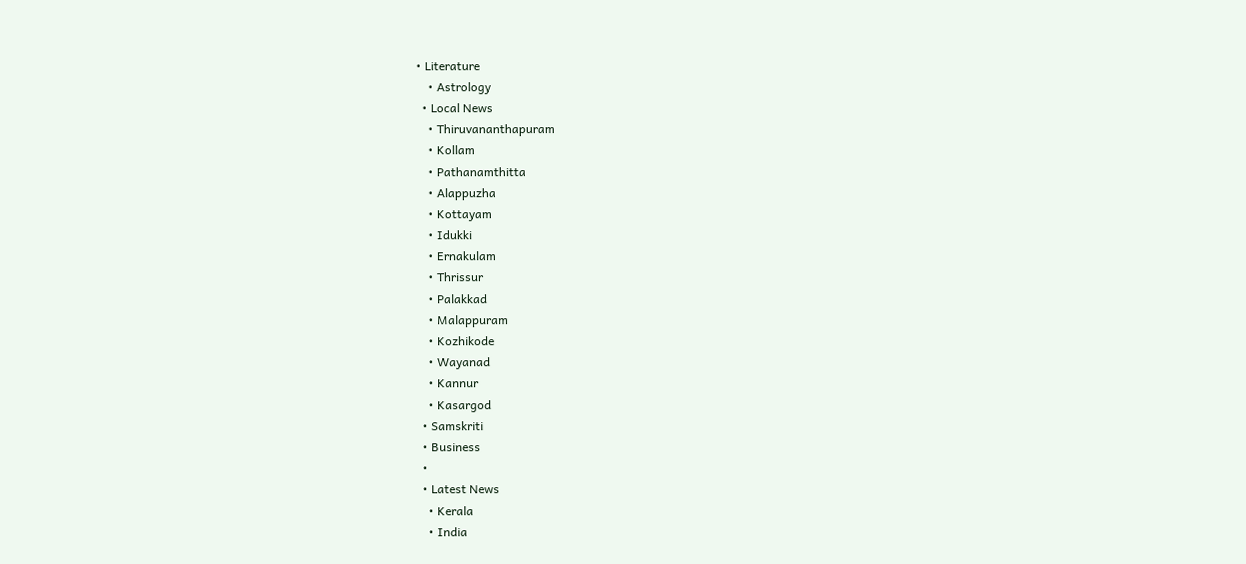• Literature
    • Astrology
  • Local News
    • Thiruvananthapuram
    • Kollam
    • Pathanamthitta
    • Alappuzha
    • Kottayam
    • Idukki
    • Ernakulam
    • Thrissur
    • Palakkad
    • Malappuram
    • Kozhikode
    • Wayanad
    • Kannur
    • Kasargod
  • Samskriti
  • Business
  •
  • Latest News
    • Kerala
    • India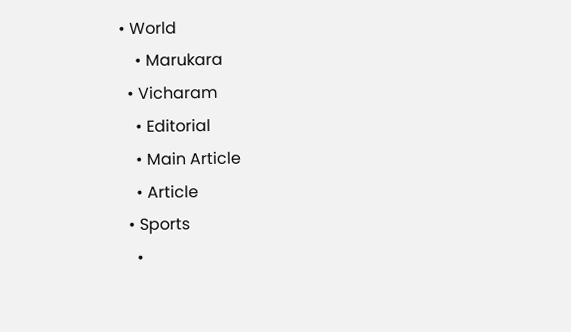• World
    • Marukara
  • Vicharam
    • Editorial
    • Main Article
    • Article
  • Sports
    •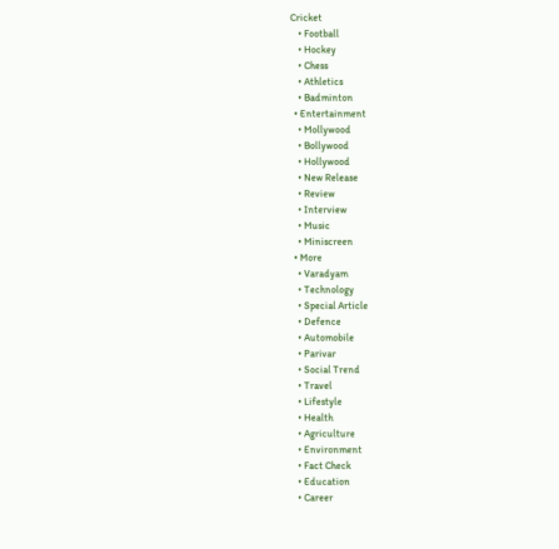Cricket
    • Football
    • Hockey
    • Chess
    • Athletics
    • Badminton
  • Entertainment
    • Mollywood
    • Bollywood
    • Hollywood
    • New Release
    • Review
    • Interview
    • Music
    • Miniscreen
  • More
    • Varadyam
    • Technology
    • Special Article
    • Defence
    • Automobile
    • Parivar
    • Social Trend
    • Travel
    • Lifestyle
    • Health
    • Agriculture
    • Environment
    • Fact Check
    • Education
    • Career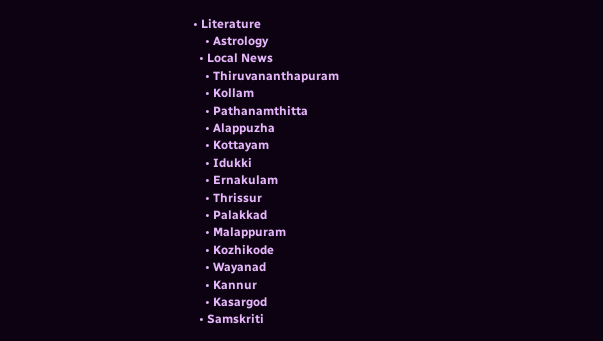• Literature
    • Astrology
  • Local News
    • Thiruvananthapuram
    • Kollam
    • Pathanamthitta
    • Alappuzha
    • Kottayam
    • Idukki
    • Ernakulam
    • Thrissur
    • Palakkad
    • Malappuram
    • Kozhikode
    • Wayanad
    • Kannur
    • Kasargod
  • Samskriti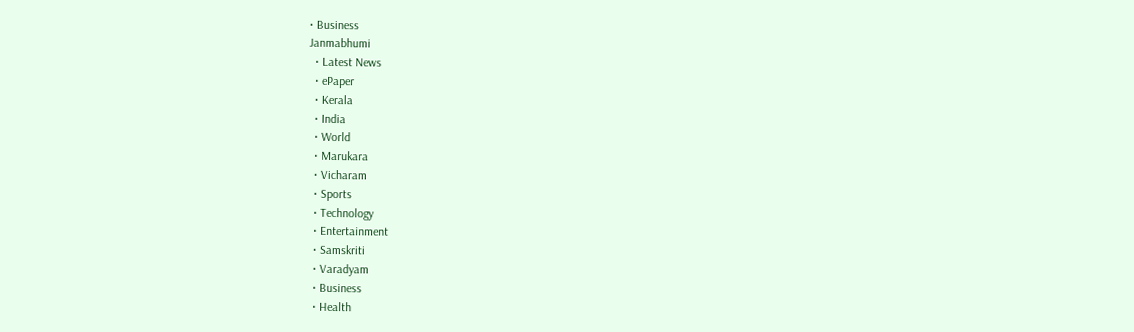• Business
Janmabhumi
  • Latest News
  • ePaper
  • Kerala
  • India
  • World
  • Marukara
  • Vicharam
  • Sports
  • Technology
  • Entertainment
  • Samskriti
  • Varadyam
  • Business
  • Health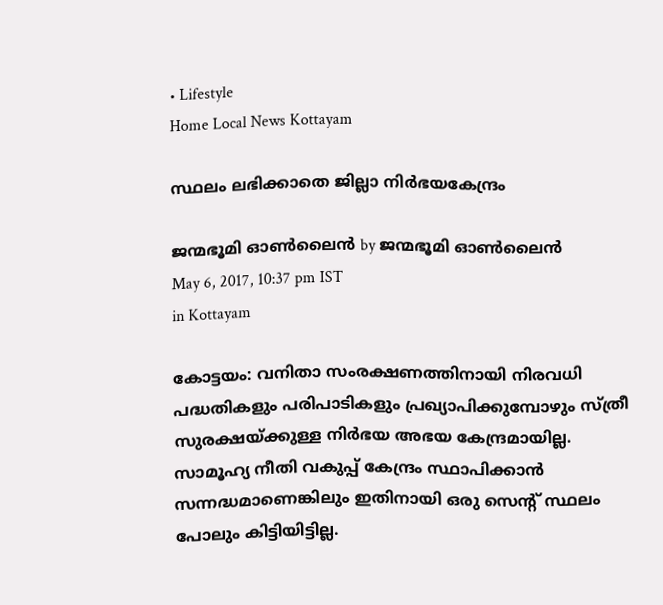• Lifestyle
Home Local News Kottayam

സ്ഥലം ലഭിക്കാതെ ജില്ലാ നിര്‍ഭയകേന്ദ്രം

ജന്മഭൂമി ഓണ്‍ലൈന്‍ by ജന്മഭൂമി ഓണ്‍ലൈന്‍
May 6, 2017, 10:37 pm IST
in Kottayam

കോട്ടയം: വനിതാ സംരക്ഷണത്തിനായി നിരവധി പദ്ധതികളും പരിപാടികളും പ്രഖ്യാപിക്കുമ്പോഴും സ്ത്രീ സുരക്ഷയ്‌ക്കുള്ള നിര്‍ഭയ അഭയ കേന്ദ്രമായില്ല. സാമൂഹ്യ നീതി വകുപ്പ് കേന്ദ്രം സ്ഥാപിക്കാന്‍ സന്നദ്ധമാണെങ്കിലും ഇതിനായി ഒരു സെന്റ് സ്ഥലം പോലും കിട്ടിയിട്ടില്ല.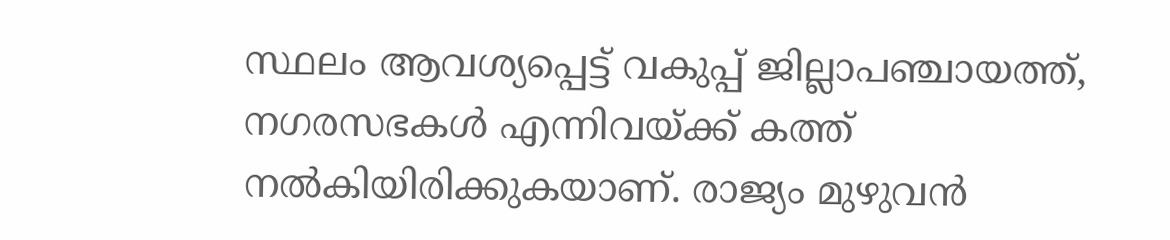സ്ഥലം ആവശ്യപ്പെട്ട് വകുപ്പ് ജില്ലാപഞ്ചായത്ത്, നഗരസഭകള്‍ എന്നിവയ്ക്ക് കത്ത് നല്‍കിയിരിക്കുകയാണ്. രാജ്യം മുഴുവന്‍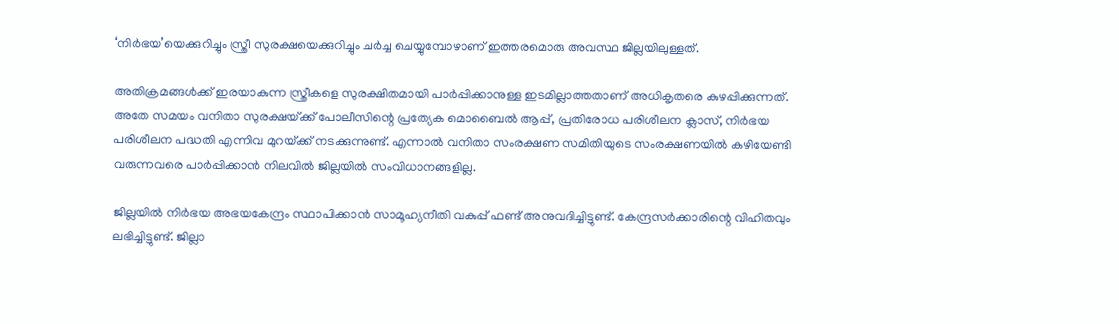‘നിര്‍ഭയ’യെക്കുറിച്ചും സ്ത്രീ സുരക്ഷയെക്കുറിച്ചും ചര്‍ച്ച ചെയ്യുമ്പോഴാണ് ഇത്തരമൊരു അവസ്ഥ ജില്ലയിലുള്ളത്.

അതിക്രമങ്ങള്‍ക്ക് ഇരയാകുന്ന സ്ത്രീകളെ സുരക്ഷിതമായി പാര്‍പ്പിക്കാനുള്ള ഇടമില്ലാത്തതാണ് അധികൃതരെ കുഴപ്പിക്കുന്നത്. അതേ സമയം വനിതാ സുരക്ഷയ്‌ക്ക് പോലീസിന്റെ പ്രത്യേക മൊബൈല്‍ ആപ്പ്, പ്രതിരോധ പരിശീലന ക്ലാസ്, നിര്‍ഭയ പരിശീലന പദ്ധതി എന്നിവ മുറയ്‌ക്ക് നടക്കുന്നുണ്ട്. എന്നാല്‍ വനിതാ സംരക്ഷണ സമിതിയുടെ സംരക്ഷണയില്‍ കഴിയേണ്ടി വരുന്നവരെ പാര്‍പ്പിക്കാന്‍ നിലവില്‍ ജില്ലയില്‍ സംവിധാനങ്ങളില്ല.

ജില്ലയില്‍ നിര്‍ഭയ അഭയകേന്ദ്രം സ്ഥാപിക്കാന്‍ സാമൂഹ്യനീതി വകുപ്പ് ഫണ്ട് അനുവദിച്ചിട്ടുണ്ട്. കേന്ദ്രസര്‍ക്കാരിന്റെ വിഹിതവും ലഭിച്ചിട്ടുണ്ട്. ജില്ലാ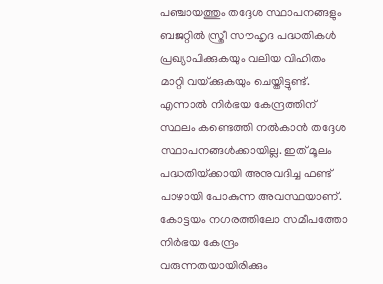പഞ്ചായത്തും തദ്ദേശ സ്ഥാപനങ്ങളും ബജറ്റില്‍ സ്ത്രീ സൗഹൃദ പദ്ധതികള്‍ പ്രഖ്യാപിക്കുകയും വലിയ വിഹിതം മാറ്റി വയ്‌ക്കുകയും ചെയ്തിട്ടുണ്ട്. എന്നാല്‍ നിര്‍ഭയ കേന്ദ്രത്തിന് സ്ഥലം കണ്ടെത്തി നല്‍കാന്‍ തദ്ദേശ സ്ഥാപനങ്ങള്‍ക്കായില്ല. ഇത് മൂലം പദ്ധതിയ്‌ക്കായി അനുവദിച്ച ഫണ്ട് പാഴായി പോകുന്ന അവസ്ഥയാണ്. കോട്ടയം നഗരത്തിലോ സമീപത്തോ നിര്‍ഭയ കേന്ദ്രം വരുന്നതയായിരിക്കും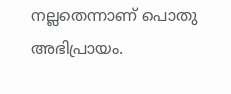നല്ലതെന്നാണ് പൊതു അഭിപ്രായം.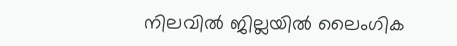നിലവില്‍ ജില്ലയില്‍ ലൈംഗിക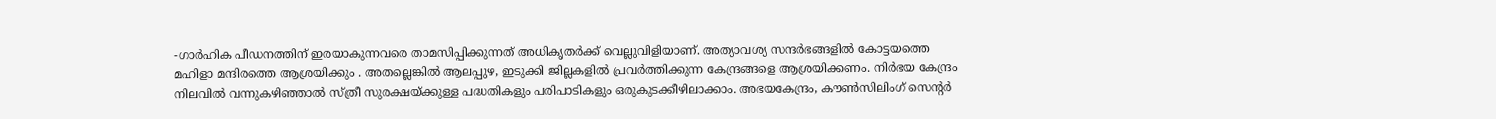-ഗാര്‍ഹിക പീഡനത്തിന് ഇരയാകുന്നവരെ താമസിപ്പിക്കുന്നത് അധികൃതര്‍ക്ക് വെല്ലുവിളിയാണ്. അത്യാവശ്യ സന്ദര്‍ഭങ്ങളില്‍ കോട്ടയത്തെ മഹിളാ മന്ദിരത്തെ ആശ്രയിക്കും . അതല്ലെങ്കില്‍ ആലപ്പുഴ, ഇടുക്കി ജില്ലകളില്‍ പ്രവര്‍ത്തിക്കുന്ന കേന്ദ്രങ്ങളെ ആശ്രയിക്കണം. നിര്‍ഭയ കേന്ദ്രം നിലവില്‍ വന്നുകഴിഞ്ഞാല്‍ സ്ത്രീ സുരക്ഷയ്‌ക്കുള്ള പദ്ധതികളും പരിപാടികളും ഒരുകുടക്കീഴിലാക്കാം. അഭയകേന്ദ്രം, കൗണ്‍സിലിംഗ് സെന്റര്‍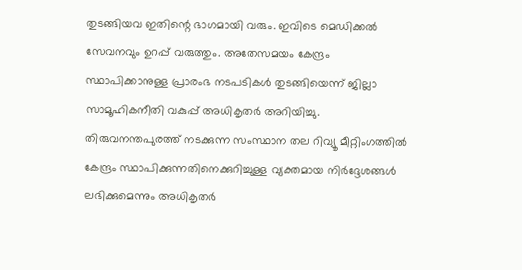തുടങ്ങിയവ ഇതിന്റെ ഭാഗമായി വരും. ഇവിടെ മെഡിക്കല്‍ സേവനവും ഉറപ്പ് വരുത്തും. അതേസമയം കേന്ദ്രം സ്ഥാപിക്കാനുള്ള പ്രാരംഭ നടപടികള്‍ തുടങ്ങിയെന്ന് ജില്ലാ സാമൂഹികനീതി വകുപ്പ് അധികൃതര്‍ അറിയിച്ചു. തിരുവനന്തപുരത്ത് നടക്കുന്ന സംസ്ഥാന തല റിവ്യൂ മീറ്റിംഗത്തില്‍ കേന്ദ്രം സ്ഥാപിക്കുന്നതിനെക്കുറിച്ചുള്ള വ്യക്തമായ നിര്‍ദ്ദേശങ്ങള്‍ ലഭിക്കുമെന്നും അധികൃതര്‍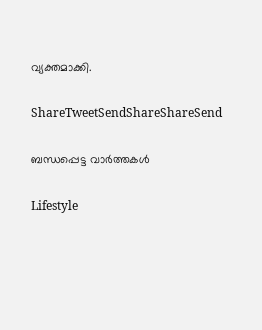വ്യക്തമാക്കി.

ShareTweetSendShareShareSend

ബന്ധപ്പെട്ട വാര്‍ത്തകള്‍

Lifestyle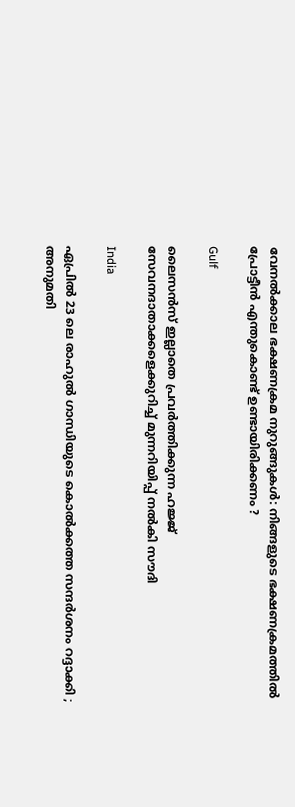വേനൽക്കാല ഭക്ഷണക്രമ നുറുങ്ങുകൾ: നിങ്ങളുടെ ഭക്ഷണക്രമത്തിൽ പ്രോട്ടീൻ എന്തുകൊണ്ട് ഉണ്ടായിരിക്കണം ?

Gulf

ലൈസൻസ് ഇല്ലാതെ പ്രവർത്തിക്കുന്ന ഹജ്ജ് സേവനദാതാക്കളെക്കുറിച്ച് മുന്നറിയിപ്പ് നൽകി സൗദി

India

ഏപ്രിൽ 23 ലെ രാഹുൽ ഗാന്ധിയുടെ കൊൽക്കത്ത സന്ദർശനം റദ്ദാക്കി ; അനുമതി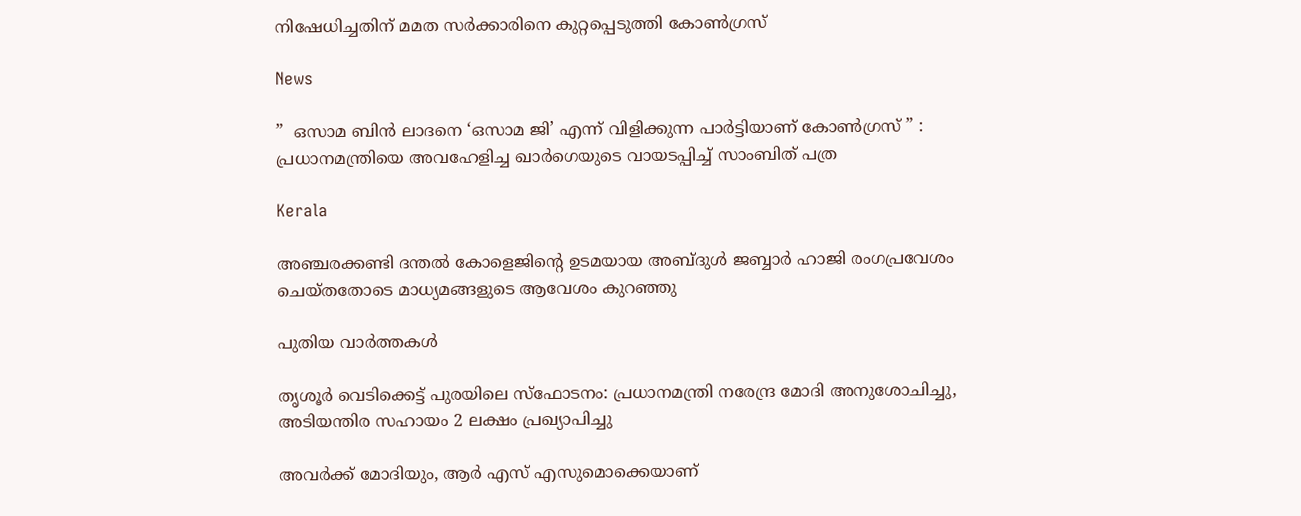നിഷേധിച്ചതിന് മമത സർക്കാരിനെ കുറ്റപ്പെടുത്തി കോൺഗ്രസ്

News

”  ഒസാമ ബിൻ ലാദനെ ‘ഒസാമ ജി’ എന്ന് വിളിക്കുന്ന പാർട്ടിയാണ് കോൺഗ്രസ് ” : പ്രധാനമന്ത്രിയെ അവഹേളിച്ച ഖാർഗെയുടെ വായടപ്പിച്ച് സാംബിത് പത്ര

Kerala

അഞ്ചരക്കണ്ടി ദന്തല്‍ കോളെജിന്റെ ഉടമയായ അബ്ദുള്‍ ജബ്ബാര്‍ ഹാജി രംഗപ്രവേശം ചെയ്തതോടെ മാധ്യമങ്ങളുടെ ആവേശം കുറഞ്ഞു

പുതിയ വാര്‍ത്തകള്‍

തൃശൂർ വെടിക്കെട്ട് പുരയിലെ സ്‌ഫോടനം: പ്രധാനമന്ത്രി നരേന്ദ്ര മോദി അനുശോചിച്ചു, അടിയന്തിര സഹായം 2 ലക്ഷം പ്രഖ്യാപിച്ചു

അവർക്ക് മോദിയും, ആർ എസ് എസുമൊക്കെയാണ്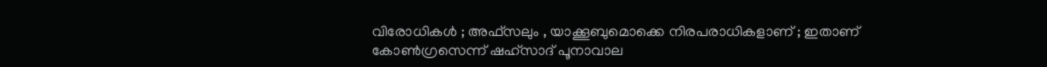വിരോധികൾ ; അഫ്‌സലും , യാക്കൂബുമൊക്കെ നിരപരാധികളാണ് ; ഇതാണ് കോൺഗ്രസെന്ന് ഷഹ്സാദ് പൂനാവാല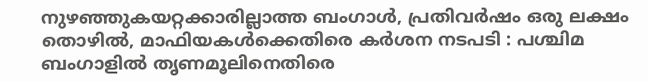നുഴഞ്ഞുകയറ്റക്കാരില്ലാത്ത ബംഗാൾ, പ്രതിവർഷം ഒരു ലക്ഷം തൊഴിൽ, മാഫിയകൾക്കെതിരെ കർശന നടപടി : പശ്ചിമ ബംഗാളിൽ തൃണമൂലിനെതിരെ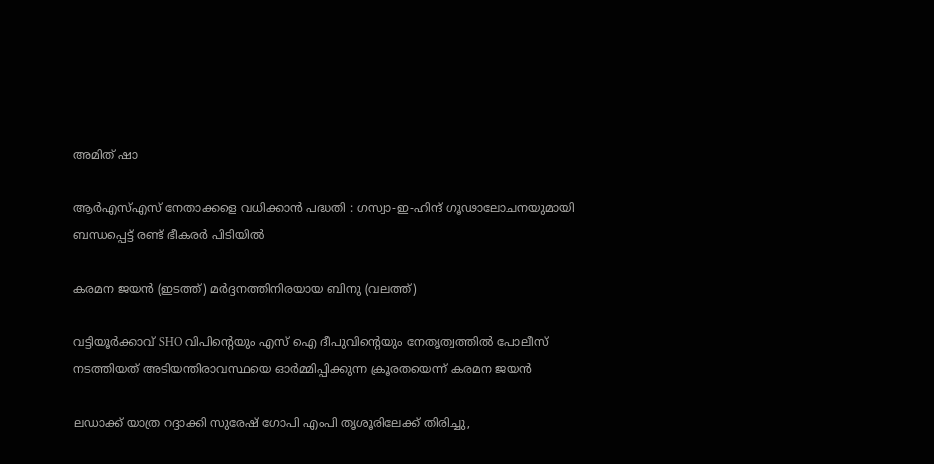അമിത് ഷാ

ആർ‌എസ്‌എസ് നേതാക്കളെ വധിക്കാൻ പദ്ധതി : ഗസ്വാ-ഇ-ഹിന്ദ് ഗൂഢാലോചനയുമായി ബന്ധപ്പെട്ട് രണ്ട് ഭീകരർ പിടിയിൽ

കരമന ജയന്‍ (ഇടത്ത്) മര്‍ദ്ദനത്തിനിരയായ ബിനു (വലത്ത്)

വട്ടിയൂർക്കാവ് SHO വിപിന്റെയും എസ് ഐ ദീപുവിന്റെയും നേതൃത്വത്തിൽ പോലീസ് നടത്തിയത് അടിയന്തിരാവസ്ഥയെ ഓർമ്മിപ്പിക്കുന്ന ക്രൂരതയെന്ന് കരമന ജയന്‍

ലഡാക്ക് യാത്ര റദ്ദാക്കി സുരേഷ് ഗോപി എംപി തൃശൂരിലേക്ക് തിരിച്ചു,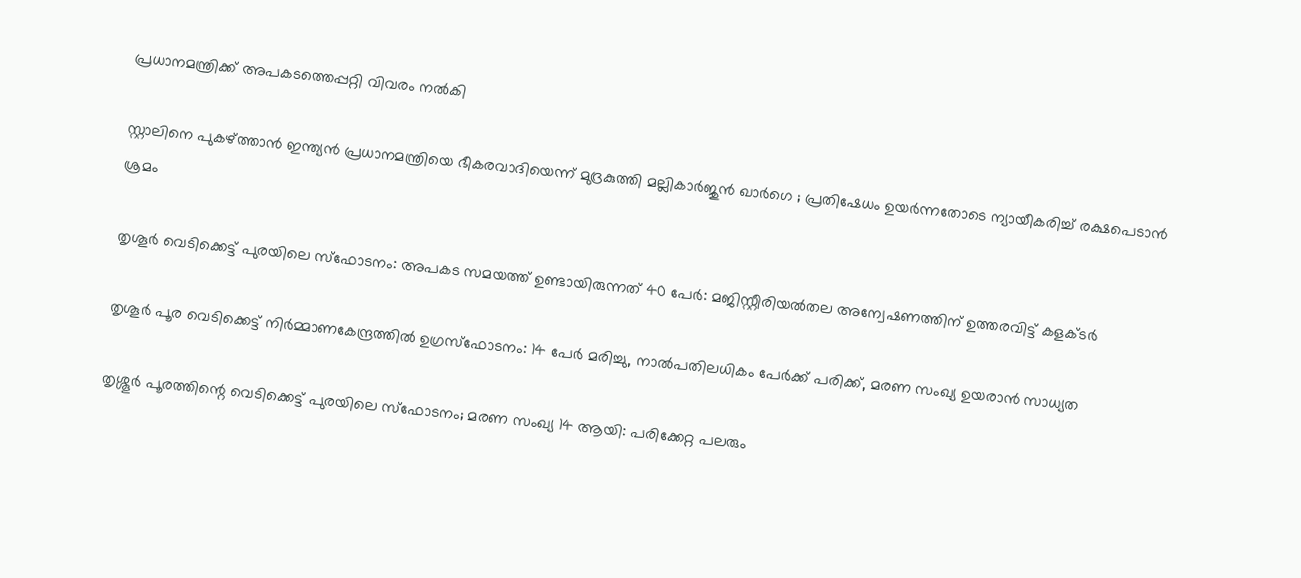പ്രധാനമന്ത്രിക്ക് അപകടത്തെപ്പറ്റി വിവരം നൽകി

സ്റ്റാലിനെ പുകഴ്‌ത്താൻ ഇന്ത്യൻ പ്രധാനമന്ത്രിയെ ഭീകരവാദിയെന്ന് മുദ്രകുത്തി മല്ലികാർജുൻ ഖാർഗെ ; പ്രതിഷേധം ഉയർന്നതോടെ ന്യായീകരിച്ച് രക്ഷപെടാൻ ശ്രമം

തൃശൂർ വെടിക്കെട്ട് പുരയിലെ സ്‌ഫോടനം: അപകട സമയത്ത് ഉണ്ടായിരുന്നത് 40 പേർ: മജിസ്റ്റീരിയൽതല അന്വേഷണത്തിന് ഉത്തരവിട്ട് കളക്ടർ

തൃശൂർ പൂര വെടിക്കെട്ട് നിർമ്മാണകേന്ദ്രത്തിൽ ഉഗ്രസ്ഫോടനം: 14 പേർ മരിച്ചു, നാൽപതിലധികം പേർക്ക് പരിക്ക്, മരണ സംഖ്യ ഉയരാൻ സാധ്യത

തൃശ്ശൂർ പൂരത്തിന്റെ വെടിക്കെട്ട് പുരയിലെ സ്ഫോടനം; മരണ സംഖ്യ 14 ആയി: പരിക്കേറ്റ പലരും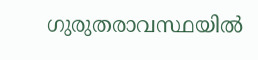ഗുരുതരാവസ്ഥയിൽ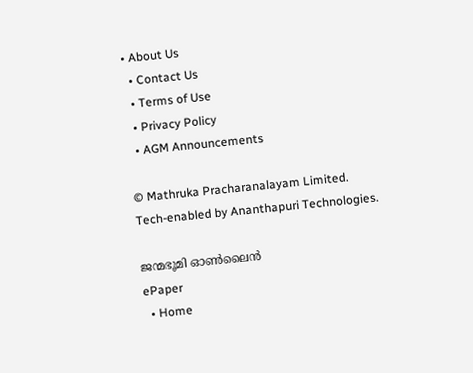• About Us
  • Contact Us
  • Terms of Use
  • Privacy Policy
  • AGM Announcements

© Mathruka Pracharanalayam Limited.
Tech-enabled by Ananthapuri Technologies.

ജന്മഭൂമി ഓണ്‍ലൈന്‍
ePaper
  • Home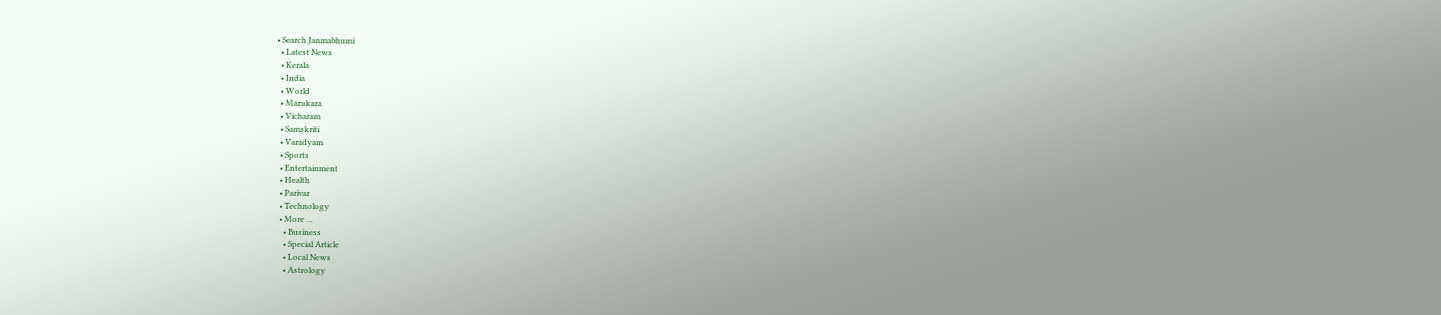• Search Janmabhumi
  • Latest News
  • Kerala
  • India
  • World
  • Marukara
  • Vicharam
  • Samskriti
  • Varadyam
  • Sports
  • Entertainment
  • Health
  • Parivar
  • Technology
  • More …
    • Business
    • Special Article
    • Local News
    • Astrology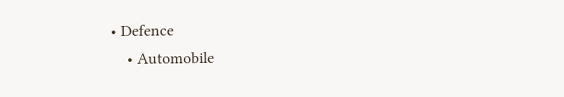• Defence
    • Automobile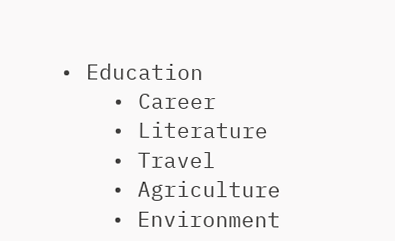• Education
    • Career
    • Literature
    • Travel
    • Agriculture
    • Environment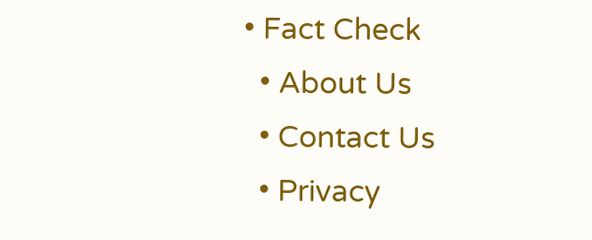• Fact Check
  • About Us
  • Contact Us
  • Privacy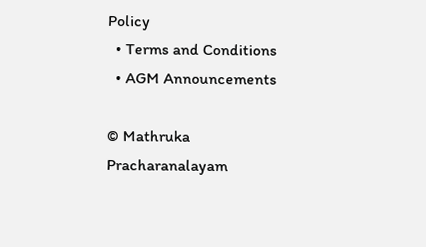Policy
  • Terms and Conditions
  • AGM Announcements

© Mathruka Pracharanalayam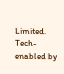Limited.
Tech-enabled by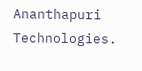Ananthapuri Technologies.